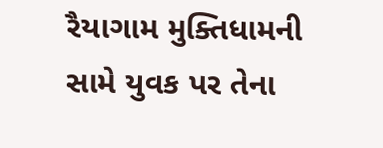રૈયાગામ મુક્તિધામની સામે યુવક પર તેના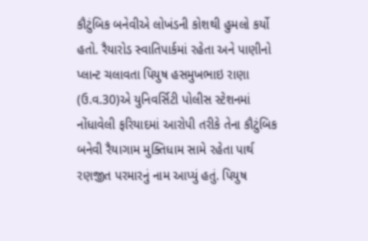કૌટુંબિક બનેવીએ લોખંડની કોશથી હુમલો કર્યો હતો. રૈયારોડ સ્વાતિપાર્કમાં રહેતા અને પાણીનો પ્લાન્ટ ચલાવતા પિયુષ હસમુખભાઇ રાણા (ઉ.વ.30)એ યુનિવર્સિટી પોલીસ સ્ટેશનમાં નોંધાવેલી ફરિયાદમાં આરોપી તરીકે તેના કૌટુંબિક બનેવી રૈયાગામ મુક્તિધામ સામે રહેતા પાર્થ રણજીત પરમારનું નામ આપ્યું હતું. પિયુષ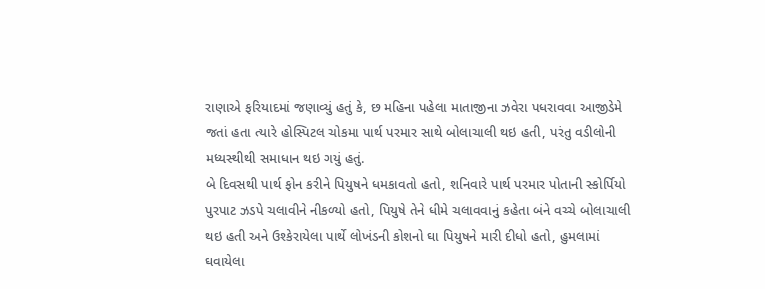રાણાએ ફરિયાદમાં જણાવ્યું હતું કે, છ મહિના પહેલા માતાજીના ઝવેરા પધરાવવા આજીડેમે જતાં હતા ત્યારે હોસ્પિટલ ચોકમા પાર્થ પરમાર સાથે બોલાચાલી થઇ હતી, પરંતુ વડીલોની મધ્યસ્થીથી સમાધાન થઇ ગયું હતું.
બે દિવસથી પાર્થ ફોન કરીને પિયુષને ધમકાવતો હતો, શનિવારે પાર્થ પરમાર પોતાની સ્કોર્પિયો પુરપાટ ઝડપે ચલાવીને નીકળ્યો હતો, પિયુષે તેને ધીમે ચલાવવાનું કહેતા બંને વચ્ચે બોલાચાલી થઇ હતી અને ઉશ્કેરાયેલા પાર્થે લોખંડની કોશનો ઘા પિયુષને મારી દીધો હતો, હુમલામાં ઘવાયેલા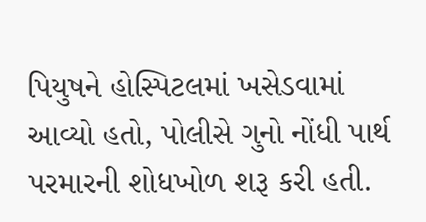પિયુષને હોસ્પિટલમાં ખસેડવામાં આવ્યો હતો, પોલીસે ગુનો નોંધી પાર્થ પરમારની શોધખોળ શરૂ કરી હતી.